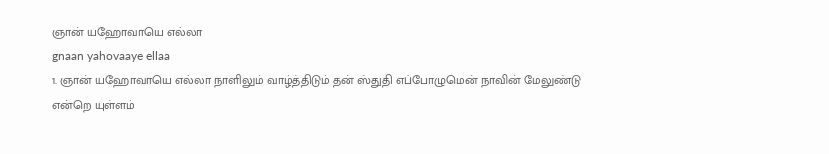ஞான் யஹோவாயெ எல்லா
gnaan yahovaaye ellaa
1. ஞான் யஹோவாயெ எல்லா நாளிலும் வாழ்த்திடும் தன் ஸ்துதி எப்போழுமென் நாவின் மேலுண்டு
என்றெ யுள்ளம்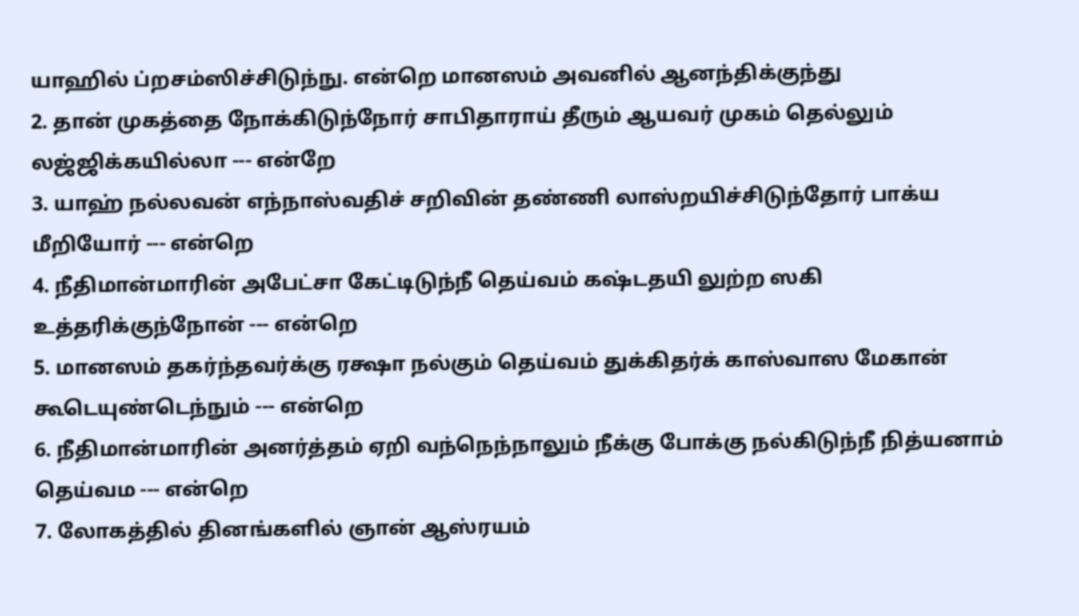யாஹில் ப்றசம்ஸிச்சிடுந்நு. என்றெ மானஸம் அவனில் ஆனந்திக்குந்து
2. தான் முகத்தை நோக்கிடுந்நோர் சாபிதாராய் தீரும் ஆயவர் முகம் தெல்லும் லஜ்ஜிக்கயில்லா --- என்றே
3. யாஹ் நல்லவன் எந்நாஸ்வதிச் சறிவின் தண்ணி லாஸ்றயிச்சிடுந்தோர் பாக்ய மீறியோர் --- என்றெ
4. நீதிமான்மாரின் அபேட்சா கேட்டிடுந்நீ தெய்வம் கஷ்டதயி லுற்ற ஸகி உத்தரிக்குந்நோன் --- என்றெ
5. மானஸம் தகர்ந்தவர்க்கு ரக்ஷா நல்கும் தெய்வம் துக்கிதர்க் காஸ்வாஸ மேகான் கூடெயுண்டெந்நும் --- என்றெ
6. நீதிமான்மாரின் அனர்த்தம் ஏறி வந்நெந்நாலும் நீக்கு போக்கு நல்கிடுந்நீ நித்யனாம் தெய்வம --- என்றெ
7. லோகத்தில் தினங்களில் ஞான் ஆஸ்ரயம்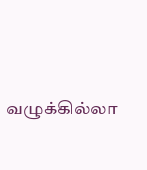வழுக்கில்லா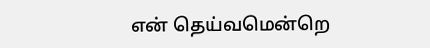என் தெய்வமென்றெ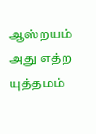ஆஸ்றயம் அது எத்ற யுத்தமம்